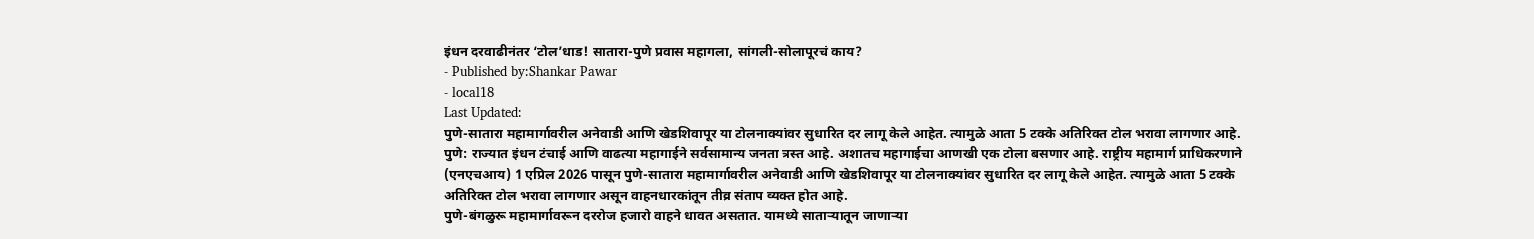इंधन दरवाढीनंतर ‘टोल’धाड! सातारा-पुणे प्रवास महागला, सांगली-सोलापूरचं काय?
- Published by:Shankar Pawar
- local18
Last Updated:
पुणे-सातारा महामार्गावरील अनेवाडी आणि खेडशिवापूर या टोलनाक्यांवर सुधारित दर लागू केले आहेत. त्यामुळे आता 5 टक्के अतिरिक्त टोल भरावा लागणार आहे.
पुणे: राज्यात इंधन टंचाई आणि वाढत्या महागाईने सर्वसामान्य जनता त्रस्त आहे. अशातच महागाईचा आणखी एक टोला बसणार आहे. राष्ट्रीय महामार्ग प्राधिकरणाने (एनएचआय) 1 एप्रिल 2026 पासून पुणे-सातारा महामार्गावरील अनेवाडी आणि खेडशिवापूर या टोलनाक्यांवर सुधारित दर लागू केले आहेत. त्यामुळे आता 5 टक्के अतिरिक्त टोल भरावा लागणार असून वाहनधारकांतून तीव्र संताप व्यक्त होत आहे.
पुणे-बंगळुरू महामार्गावरून दररोज हजारो वाहने धावत असतात. यामध्ये साताऱ्यातून जाणाऱ्या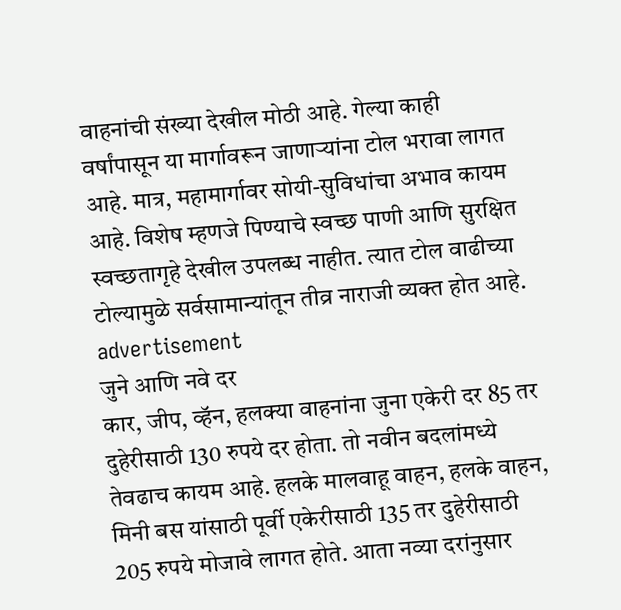वाहनांची संख्या देखील मोठी आहे. गेल्या काही वर्षांपासून या मार्गावरून जाणाऱ्यांना टोल भरावा लागत आहे. मात्र, महामार्गावर सोयी-सुविधांचा अभाव कायम आहे. विशेष म्हणजे पिण्याचे स्वच्छ पाणी आणि सुरक्षित स्वच्छतागृहे देखील उपलब्ध नाहीत. त्यात टोल वाढीच्या टोल्यामुळे सर्वसामान्यांतून तीव्र नाराजी व्यक्त होत आहे.
advertisement
जुने आणि नवे दर
कार, जीप, व्हॅन, हलक्या वाहनांना जुना एकेरी दर 85 तर दुहेरीसाठी 130 रुपये दर होता. तो नवीन बदलांमध्ये तेवढाच कायम आहे. हलके मालवाहू वाहन, हलके वाहन, मिनी बस यांसाठी पूर्वी एकेरीसाठी 135 तर दुहेरीसाठी 205 रुपये मोजावे लागत होते. आता नव्या दरांनुसार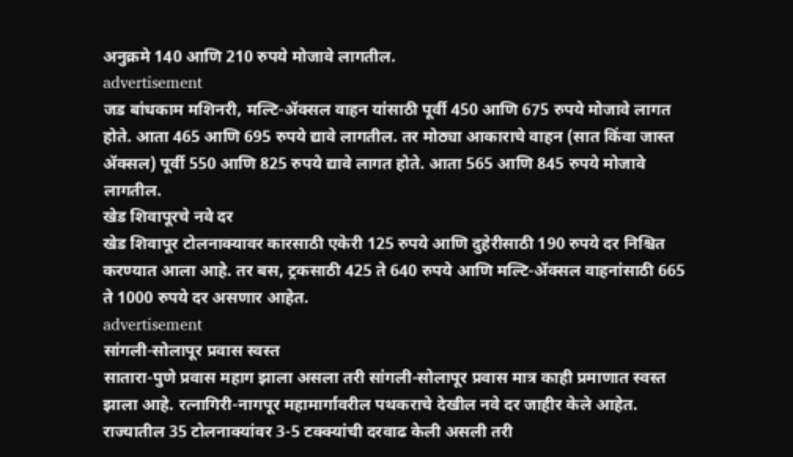अनुक्रमे 140 आणि 210 रुपये मोजावे लागतील.
advertisement
जड बांधकाम मशिनरी, मल्टि-ॲक्सल वाहन यांसाठी पूर्वी 450 आणि 675 रुपये मोजावे लागत होते. आता 465 आणि 695 रुपये द्यावे लागतील. तर मोठ्या आकाराचे वाहन (सात किंवा जास्त ॲक्सल) पूर्वी 550 आणि 825 रुपये द्यावे लागत होते. आता 565 आणि 845 रुपये मोजावे लागतील.
खेड शिवापूरचे नवे दर
खेड शिवापूर टोलनाक्यावर कारसाठी एकेरी 125 रुपये आणि दुहेरीसाठी 190 रुपये दर निश्चित करण्यात आला आहे. तर बस, ट्रकसाठी 425 ते 640 रुपये आणि मल्टि-ॲक्सल वाहनांसाठी 665 ते 1000 रुपये दर असणार आहेत.
advertisement
सांगली-सोलापूर प्रवास स्वस्त
सातारा-पुणे प्रवास महाग झाला असला तरी सांगली-सोलापूर प्रवास मात्र काही प्रमाणात स्वस्त झाला आहे. रत्नागिरी-नागपूर महामार्गावरील पथकराचे देखील नवे दर जाहीर केले आहेत. राज्यातील 35 टोलनाक्यांवर 3-5 टक्क्यांची दरवाढ केली असली तरी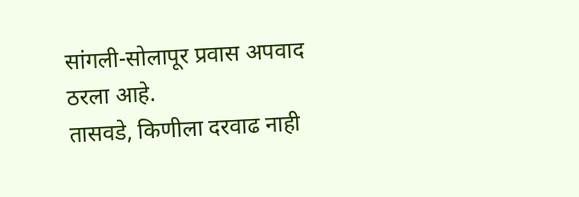सांगली-सोलापूर प्रवास अपवाद ठरला आहे.
तासवडे, किणीला दरवाढ नाही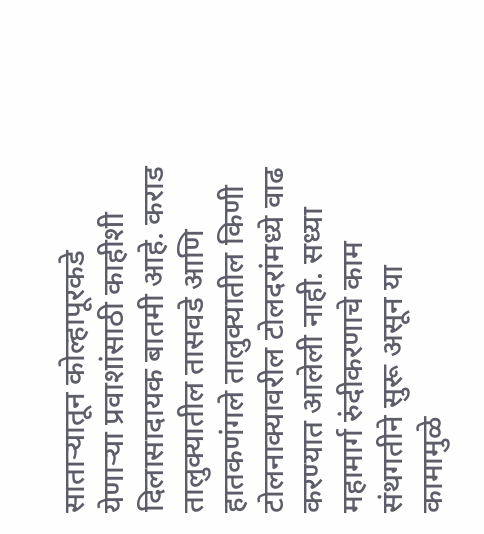साताऱ्यातून कोल्हापूरकडे येणाऱ्या प्रवाशांसाठी काहीशी दिलासादायक बातमी आहे. कराड तालुक्यातील तासवडे आणि हातकणंगले तालुक्यातील किणी टोलनाक्यावरील टोलदरांमध्ये वाढ करण्यात आलेली नाही. सध्या महामार्ग रुंदीकरणाचे काम संथगतीने सुरू असून या कामामुळे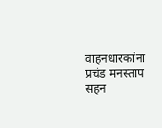वाहनधारकांना प्रचंड मनस्ताप सहन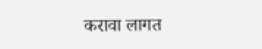करावा लागत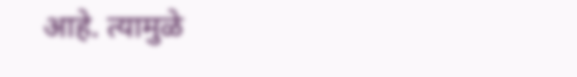आहे. त्यामुळे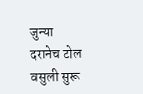जुन्या दरानेच टोल वसुली सुरू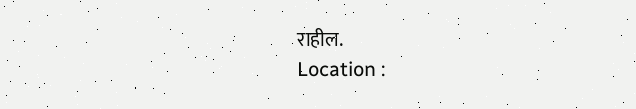राहील.
Location :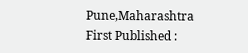Pune,Maharashtra
First Published :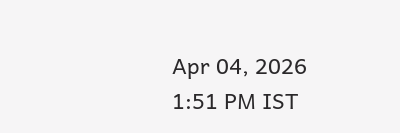Apr 04, 2026 1:51 PM IST